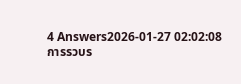4 Answers2026-01-27 02:02:08
การรวบร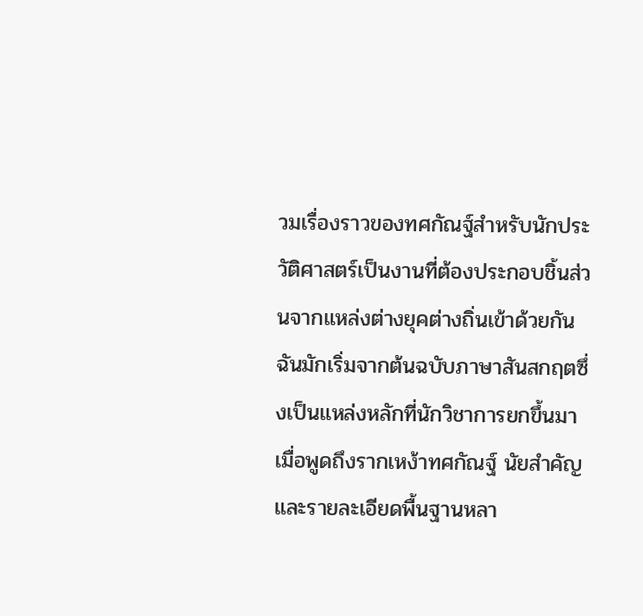วมเรื่องราวของทศกัณฐ์สำหรับนักประวัติศาสตร์เป็นงานที่ต้องประกอบชิ้นส่วนจากแหล่งต่างยุคต่างถิ่นเข้าด้วยกัน ฉันมักเริ่มจากต้นฉบับภาษาสันสกฤตซึ่งเป็นแหล่งหลักที่นักวิชาการยกขึ้นมาเมื่อพูดถึงรากเหง้าทศกัณฐ์ นัยสำคัญและรายละเอียดพื้นฐานหลา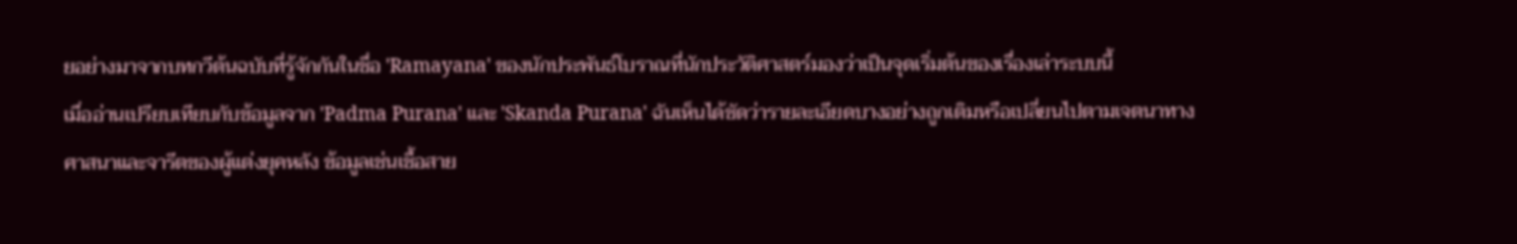ยอย่างมาจากบทกวีต้นฉบับที่รู้จักกันในชื่อ 'Ramayana' ของนักประพันธ์โบราณที่นักประวัติศาสตร์มองว่าเป็นจุดเริ่มต้นของเรื่องเล่าระบบนี้
เมื่ออ่านเปรียบเทียบกับข้อมูลจาก 'Padma Purana' และ 'Skanda Purana' ฉันเห็นได้ชัดว่ารายละเอียดบางอย่างถูกเติมหรือเปลี่ยนไปตามเจตนาทางศาสนาและจารีตของผู้แต่งยุคหลัง ข้อมูลเช่นเชื้อสาย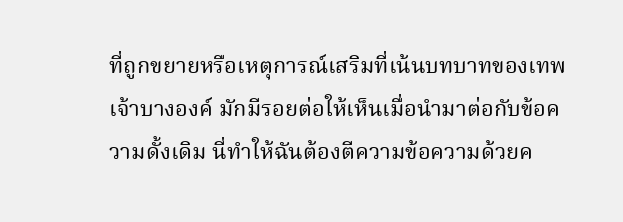ที่ถูกขยายหรือเหตุการณ์เสริมที่เน้นบทบาทของเทพเจ้าบางองค์ มักมีรอยต่อให้เห็นเมื่อนำมาต่อกับข้อความดั้งเดิม นี่ทำให้ฉันต้องตีความข้อความด้วยค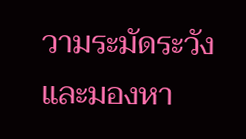วามระมัดระวังและมองหา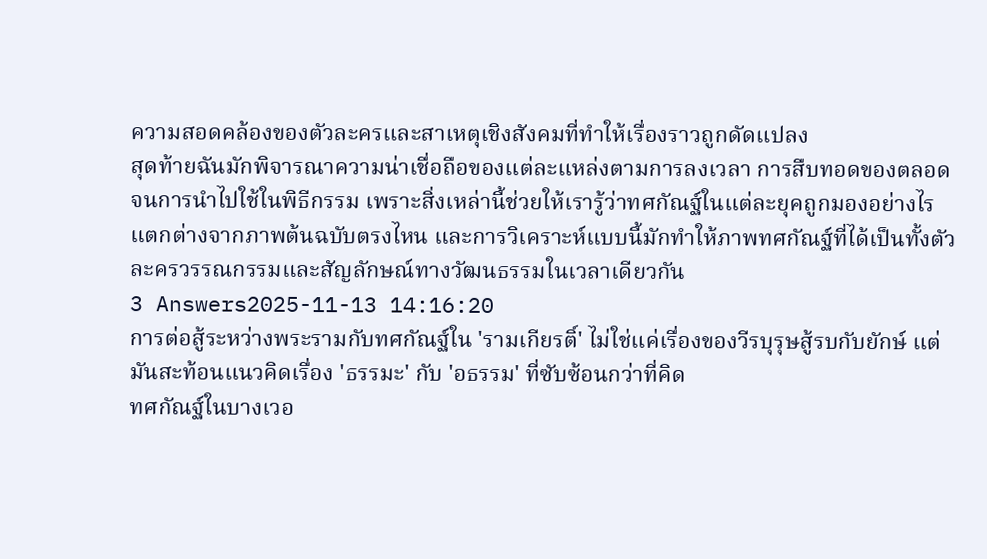ความสอดคล้องของตัวละครและสาเหตุเชิงสังคมที่ทำให้เรื่องราวถูกดัดแปลง
สุดท้ายฉันมักพิจารณาความน่าเชื่อถือของแต่ละแหล่งตามการลงเวลา การสืบทอดของตลอดจนการนำไปใช้ในพิธีกรรม เพราะสิ่งเหล่านี้ช่วยให้เรารู้ว่าทศกัณฐ์ในแต่ละยุคถูกมองอย่างไร แตกต่างจากภาพต้นฉบับตรงไหน และการวิเคราะห์แบบนี้มักทำให้ภาพทศกัณฐ์ที่ได้เป็นทั้งตัวละครวรรณกรรมและสัญลักษณ์ทางวัฒนธรรมในเวลาเดียวกัน
3 Answers2025-11-13 14:16:20
การต่อสู้ระหว่างพระรามกับทศกัณฐ์ใน 'รามเกียรติ์' ไม่ใช่แค่เรื่องของวีรบุรุษสู้รบกับยักษ์ แต่มันสะท้อนแนวคิดเรื่อง 'ธรรมะ' กับ 'อธรรม' ที่ซับซ้อนกว่าที่คิด
ทศกัณฐ์ในบางเวอ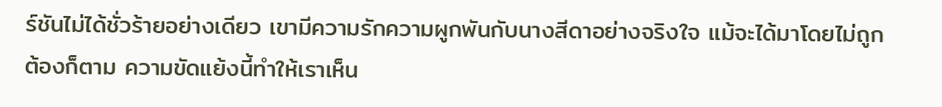ร์ชันไม่ได้ชั่วร้ายอย่างเดียว เขามีความรักความผูกพันกับนางสีดาอย่างจริงใจ แม้จะได้มาโดยไม่ถูกต้องก็ตาม ความขัดแย้งนี้ทำให้เราเห็น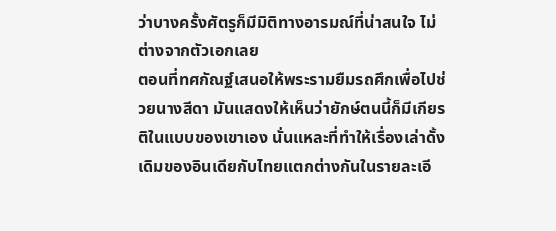ว่าบางครั้งศัตรูก็มีมิติทางอารมณ์ที่น่าสนใจ ไม่ต่างจากตัวเอกเลย
ตอนที่ทศกัณฐ์เสนอให้พระรามยืมรถศึกเพื่อไปช่วยนางสีดา มันแสดงให้เห็นว่ายักษ์ตนนี้ก็มีเกียรติในแบบของเขาเอง นั่นแหละที่ทำให้เรื่องเล่าดั้งเดิมของอินเดียกับไทยแตกต่างกันในรายละเอี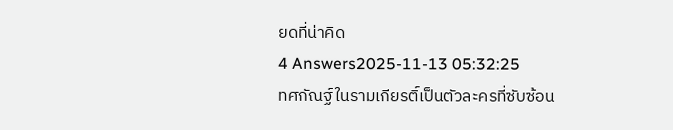ยดที่น่าคิด
4 Answers2025-11-13 05:32:25
ทศกัณฐ์ในรามเกียรติ์เป็นตัวละครที่ซับซ้อน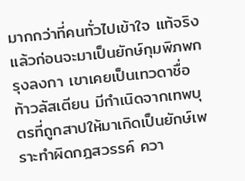มากกว่าที่คนทั่วไปเข้าใจ แท้จริงแล้วก่อนจะมาเป็นยักษ์กุมพิภพกรุงลงกา เขาเคยเป็นเทวดาชื่อท้าวลัสเตียน มีกำเนิดจากเทพบุตรที่ถูกสาปให้มาเกิดเป็นยักษ์เพราะทำผิดกฎสวรรค์ ควา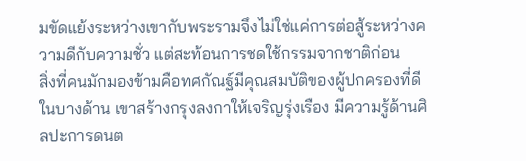มขัดแย้งระหว่างเขากับพระรามจึงไม่ใช่แค่การต่อสู้ระหว่างความดีกับความชั่ว แต่สะท้อนการชดใช้กรรมจากชาติก่อน
สิ่งที่คนมักมองข้ามคือทศกัณฐ์มีคุณสมบัติของผู้ปกครองที่ดีในบางด้าน เขาสร้างกรุงลงกาให้เจริญรุ่งเรือง มีความรู้ด้านศิลปะการดนต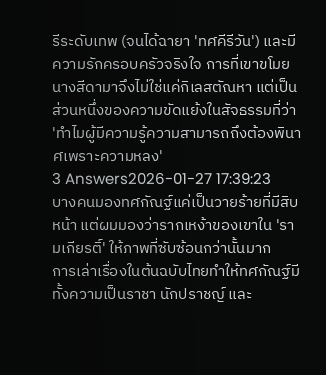รีระดับเทพ (จนได้ฉายา 'ทศคีรีวัน') และมีความรักครอบครัวจริงใจ การที่เขาขโมยนางสีดามาจึงไม่ใช่แค่กิเลสตัณหา แต่เป็นส่วนหนึ่งของความขัดแย้งในสัจธรรมที่ว่า 'ทำไมผู้มีความรู้ความสามารถถึงต้องพินาศเพราะความหลง'
3 Answers2026-01-27 17:39:23
บางคนมองทศกัณฐ์แค่เป็นวายร้ายที่มีสิบหน้า แต่ผมมองว่ารากเหง้าของเขาใน 'รามเกียรติ์' ให้ภาพที่ซับซ้อนกว่านั้นมาก
การเล่าเรื่องในต้นฉบับไทยทำให้ทศกัณฐ์มีทั้งความเป็นราชา นักปราชญ์ และ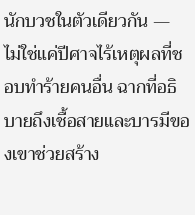นักบวชในตัวเดียวกัน — ไม่ใช่แค่ปีศาจไร้เหตุผลที่ชอบทำร้ายคนอื่น ฉากที่อธิบายถึงเชื้อสายและบารมีของเขาช่วยสร้าง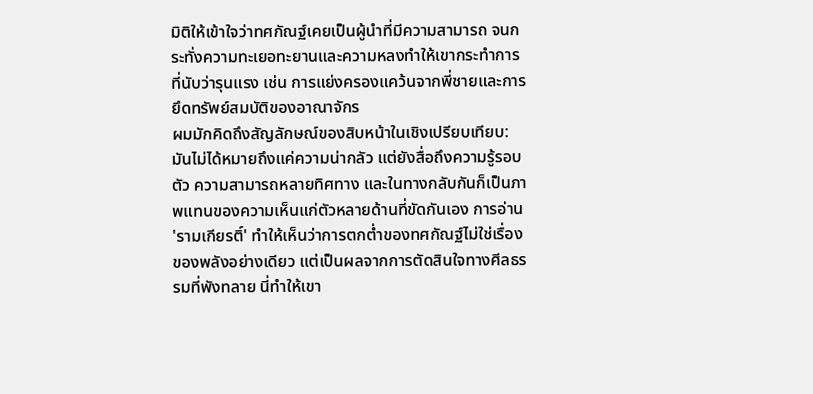มิติให้เข้าใจว่าทศกัณฐ์เคยเป็นผู้นำที่มีความสามารถ จนกระทั่งความทะเยอทะยานและความหลงทำให้เขากระทำการที่นับว่ารุนแรง เช่น การแย่งครองแคว้นจากพี่ชายและการยึดทรัพย์สมบัติของอาณาจักร
ผมมักคิดถึงสัญลักษณ์ของสิบหน้าในเชิงเปรียบเทียบ: มันไม่ได้หมายถึงแค่ความน่ากลัว แต่ยังสื่อถึงความรู้รอบตัว ความสามารถหลายทิศทาง และในทางกลับกันก็เป็นภาพแทนของความเห็นแก่ตัวหลายด้านที่ขัดกันเอง การอ่าน 'รามเกียรติ์' ทำให้เห็นว่าการตกต่ำของทศกัณฐ์ไม่ใช่เรื่องของพลังอย่างเดียว แต่เป็นผลจากการตัดสินใจทางศีลธรรมที่พังทลาย นี่ทำให้เขา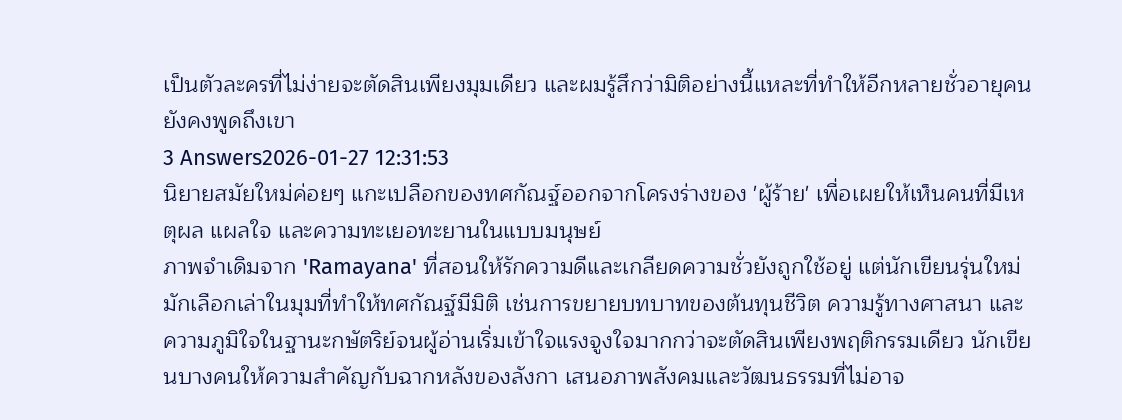เป็นตัวละครที่ไม่ง่ายจะตัดสินเพียงมุมเดียว และผมรู้สึกว่ามิติอย่างนี้แหละที่ทำให้อีกหลายชั่วอายุคนยังคงพูดถึงเขา
3 Answers2026-01-27 12:31:53
นิยายสมัยใหม่ค่อยๆ แกะเปลือกของทศกัณฐ์ออกจากโครงร่างของ 'ผู้ร้าย' เพื่อเผยให้เห็นคนที่มีเหตุผล แผลใจ และความทะเยอทะยานในแบบมนุษย์
ภาพจำเดิมจาก 'Ramayana' ที่สอนให้รักความดีและเกลียดความชั่วยังถูกใช้อยู่ แต่นักเขียนรุ่นใหม่มักเลือกเล่าในมุมที่ทำให้ทศกัณฐ์มีมิติ เช่นการขยายบทบาทของต้นทุนชีวิต ความรู้ทางศาสนา และความภูมิใจในฐานะกษัตริย์จนผู้อ่านเริ่มเข้าใจแรงจูงใจมากกว่าจะตัดสินเพียงพฤติกรรมเดียว นักเขียนบางคนให้ความสำคัญกับฉากหลังของลังกา เสนอภาพสังคมและวัฒนธรรมที่ไม่อาจ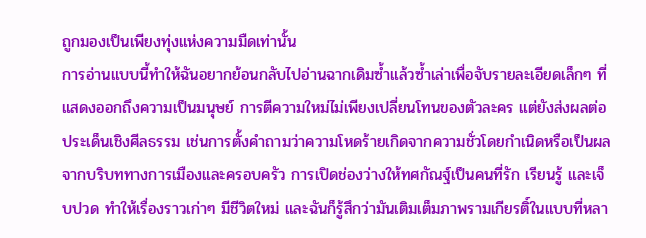ถูกมองเป็นเพียงทุ่งแห่งความมืดเท่านั้น
การอ่านแบบนี้ทำให้ฉันอยากย้อนกลับไปอ่านฉากเดิมซ้ำแล้วซ้ำเล่าเพื่อจับรายละเอียดเล็กๆ ที่แสดงออกถึงความเป็นมนุษย์ การตีความใหม่ไม่เพียงเปลี่ยนโทนของตัวละคร แต่ยังส่งผลต่อประเด็นเชิงศีลธรรม เช่นการตั้งคำถามว่าความโหดร้ายเกิดจากความชั่วโดยกำเนิดหรือเป็นผลจากบริบททางการเมืองและครอบครัว การเปิดช่องว่างให้ทศกัณฐ์เป็นคนที่รัก เรียนรู้ และเจ็บปวด ทำให้เรื่องราวเก่าๆ มีชีวิตใหม่ และฉันก็รู้สึกว่ามันเติมเต็มภาพรามเกียรติ์ในแบบที่หลา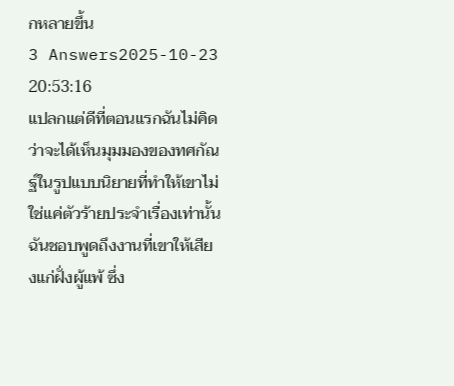กหลายขึ้น
3 Answers2025-10-23 20:53:16
แปลกแต่ดีที่ตอนแรกฉันไม่คิดว่าจะได้เห็นมุมมองของทศกัณฐ์ในรูปแบบนิยายที่ทำให้เขาไม่ใช่แค่ตัวร้ายประจำเรื่องเท่านั้น
ฉันชอบพูดถึงงานที่เขาให้เสียงแก่ฝั่งผู้แพ้ ซึ่ง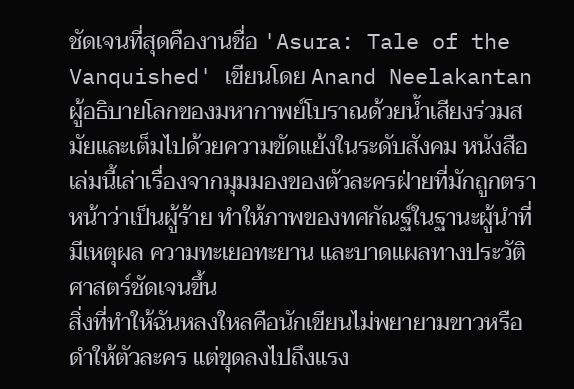ชัดเจนที่สุดคืองานชื่อ 'Asura: Tale of the Vanquished' เขียนโดย Anand Neelakantan ผู้อธิบายโลกของมหากาพย์โบราณด้วยน้ำเสียงร่วมสมัยและเต็มไปด้วยความขัดแย้งในระดับสังคม หนังสือเล่มนี้เล่าเรื่องจากมุมมองของตัวละครฝ่ายที่มักถูกตราหน้าว่าเป็นผู้ร้าย ทำให้ภาพของทศกัณฐ์ในฐานะผู้นำที่มีเหตุผล ความทะเยอทะยาน และบาดแผลทางประวัติศาสตร์ชัดเจนขึ้น
สิ่งที่ทำให้ฉันหลงใหลคือนักเขียนไม่พยายามขาวหรือดำให้ตัวละคร แต่ขุดลงไปถึงแรง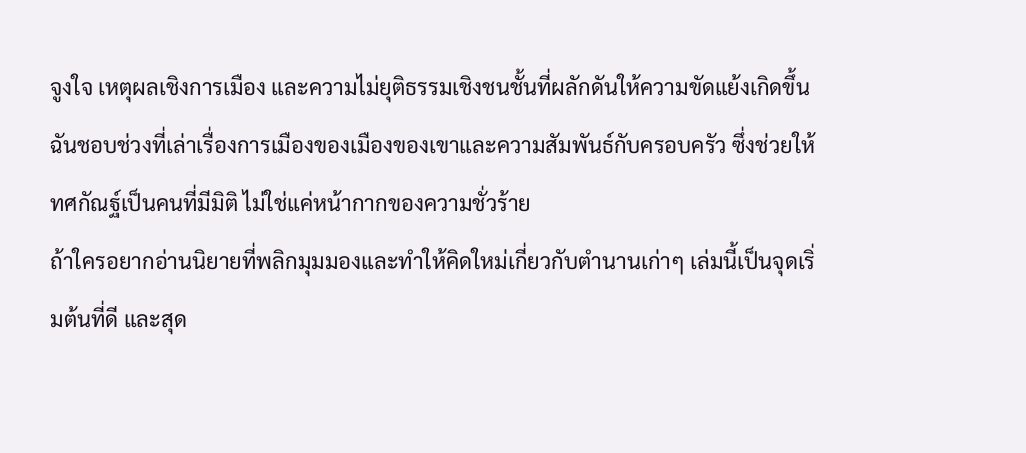จูงใจ เหตุผลเชิงการเมือง และความไม่ยุติธรรมเชิงชนชั้นที่ผลักดันให้ความขัดแย้งเกิดขึ้น ฉันชอบช่วงที่เล่าเรื่องการเมืองของเมืองของเขาและความสัมพันธ์กับครอบครัว ซึ่งช่วยให้ทศกัณฐ์เป็นคนที่มีมิติ ไม่ใช่แค่หน้ากากของความชั่วร้าย
ถ้าใครอยากอ่านนิยายที่พลิกมุมมองและทำให้คิดใหม่เกี่ยวกับตำนานเก่าๆ เล่มนี้เป็นจุดเริ่มต้นที่ดี และสุด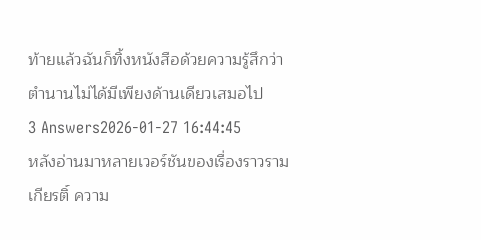ท้ายแล้วฉันก็ทิ้งหนังสือด้วยความรู้สึกว่าตำนานไม่ได้มีเพียงด้านเดียวเสมอไป
3 Answers2026-01-27 16:44:45
หลังอ่านมาหลายเวอร์ชันของเรื่องราวรามเกียรติ์ ความ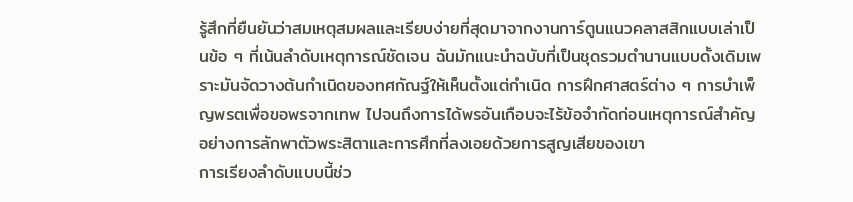รู้สึกที่ยืนยันว่าสมเหตุสมผลและเรียบง่ายที่สุดมาจากงานการ์ตูนแนวคลาสสิกแบบเล่าเป็นข้อ ๆ ที่เน้นลำดับเหตุการณ์ชัดเจน ฉันมักแนะนำฉบับที่เป็นชุดรวมตำนานแบบดั้งเดิมเพราะมันจัดวางต้นกำเนิดของทศกัณฐ์ให้เห็นตั้งแต่กำเนิด การฝึกศาสตร์ต่าง ๆ การบำเพ็ญพรตเพื่อขอพรจากเทพ ไปจนถึงการได้พรอันเกือบจะไร้ข้อจำกัดก่อนเหตุการณ์สำคัญอย่างการลักพาตัวพระสิตาและการศึกที่ลงเอยด้วยการสูญเสียของเขา
การเรียงลำดับแบบนี้ช่ว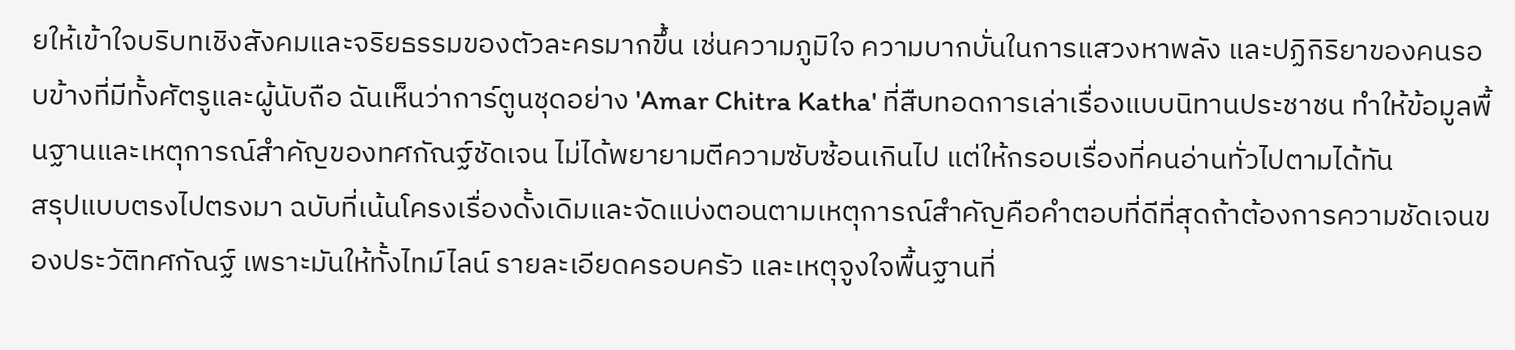ยให้เข้าใจบริบทเชิงสังคมและจริยธรรมของตัวละครมากขึ้น เช่นความภูมิใจ ความบากบั่นในการแสวงหาพลัง และปฏิกิริยาของคนรอบข้างที่มีทั้งศัตรูและผู้นับถือ ฉันเห็นว่าการ์ตูนชุดอย่าง 'Amar Chitra Katha' ที่สืบทอดการเล่าเรื่องแบบนิทานประชาชน ทำให้ข้อมูลพื้นฐานและเหตุการณ์สำคัญของทศกัณฐ์ชัดเจน ไม่ได้พยายามตีความซับซ้อนเกินไป แต่ให้กรอบเรื่องที่คนอ่านทั่วไปตามได้ทัน
สรุปแบบตรงไปตรงมา ฉบับที่เน้นโครงเรื่องดั้งเดิมและจัดแบ่งตอนตามเหตุการณ์สำคัญคือคำตอบที่ดีที่สุดถ้าต้องการความชัดเจนของประวัติทศกัณฐ์ เพราะมันให้ทั้งไทม์ไลน์ รายละเอียดครอบครัว และเหตุจูงใจพื้นฐานที่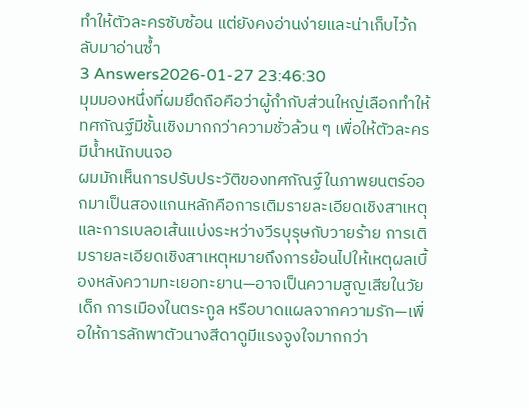ทำให้ตัวละครซับซ้อน แต่ยังคงอ่านง่ายและน่าเก็บไว้กลับมาอ่านซ้ำ
3 Answers2026-01-27 23:46:30
มุมมองหนึ่งที่ผมยึดถือคือว่าผู้กำกับส่วนใหญ่เลือกทำให้ทศกัณฐ์มีชั้นเชิงมากกว่าความชั่วล้วน ๆ เพื่อให้ตัวละครมีน้ำหนักบนจอ
ผมมักเห็นการปรับประวัติของทศกัณฐ์ในภาพยนตร์ออกมาเป็นสองแกนหลักคือการเติมรายละเอียดเชิงสาเหตุและการเบลอเส้นแบ่งระหว่างวีรบุรุษกับวายร้าย การเติมรายละเอียดเชิงสาเหตุหมายถึงการย้อนไปให้เหตุผลเบื้องหลังความทะเยอทะยาน—อาจเป็นความสูญเสียในวัยเด็ก การเมืองในตระกูล หรือบาดแผลจากความรัก—เพื่อให้การลักพาตัวนางสีดาดูมีแรงจูงใจมากกว่า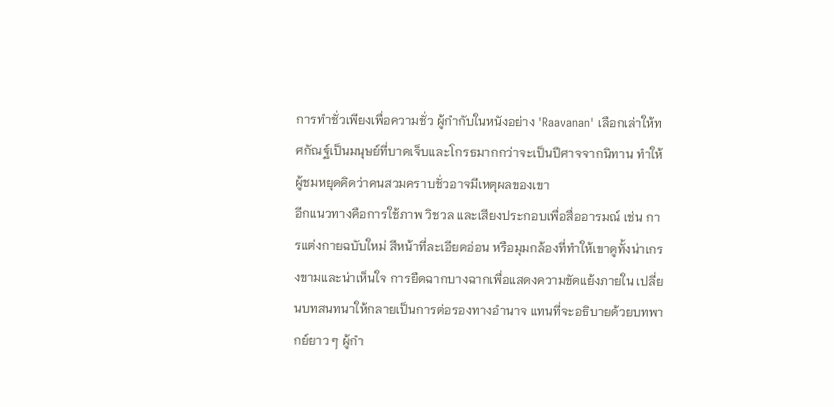การทำชั่วเพียงเพื่อความชั่ว ผู้กำกับในหนังอย่าง 'Raavanan' เลือกเล่าให้ทศกัณฐ์เป็นมนุษย์ที่บาดเจ็บและโกรธมากกว่าจะเป็นปีศาจจากนิทาน ทำให้ผู้ชมหยุดคิดว่าคนสวมคราบชั่วอาจมีเหตุผลของเขา
อีกแนวทางคือการใช้ภาพ วิชวล และเสียงประกอบเพื่อสื่ออารมณ์ เช่น การแต่งกายฉบับใหม่ สีหน้าที่ละเอียดอ่อน หรือมุมกล้องที่ทำให้เขาดูทั้งน่าเกรงขามและน่าเห็นใจ การยืดฉากบางฉากเพื่อแสดงความขัดแย้งภายใน เปลี่ยนบทสนทนาให้กลายเป็นการต่อรองทางอำนาจ แทนที่จะอธิบายด้วยบทพากย์ยาว ๆ ผู้กำ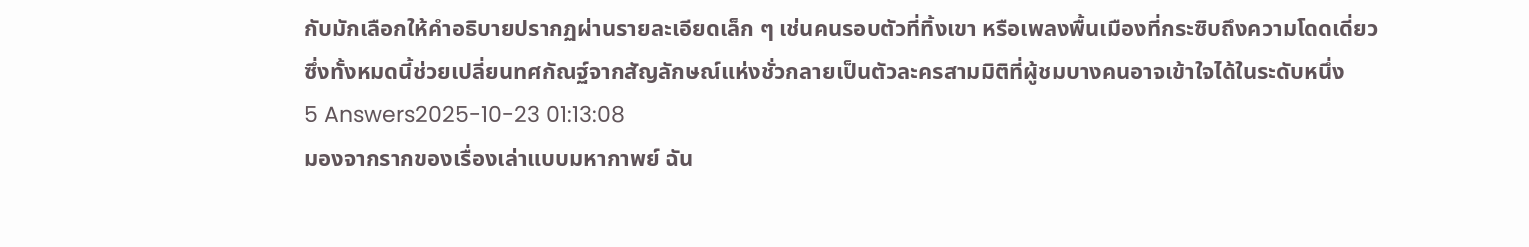กับมักเลือกให้คำอธิบายปรากฏผ่านรายละเอียดเล็ก ๆ เช่นคนรอบตัวที่ทิ้งเขา หรือเพลงพื้นเมืองที่กระซิบถึงความโดดเดี่ยว ซึ่งทั้งหมดนี้ช่วยเปลี่ยนทศกัณฐ์จากสัญลักษณ์แห่งชั่วกลายเป็นตัวละครสามมิติที่ผู้ชมบางคนอาจเข้าใจได้ในระดับหนึ่ง
5 Answers2025-10-23 01:13:08
มองจากรากของเรื่องเล่าแบบมหากาพย์ ฉัน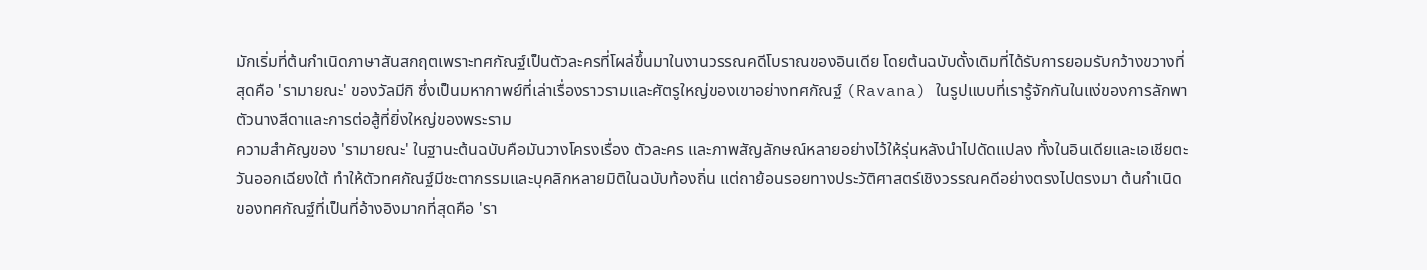มักเริ่มที่ต้นกำเนิดภาษาสันสกฤตเพราะทศกัณฐ์เป็นตัวละครที่โผล่ขึ้นมาในงานวรรณคดีโบราณของอินเดีย โดยต้นฉบับดั้งเดิมที่ได้รับการยอมรับกว้างขวางที่สุดคือ 'รามายณะ' ของวัลมีกิ ซึ่งเป็นมหากาพย์ที่เล่าเรื่องราวรามและศัตรูใหญ่ของเขาอย่างทศกัณฐ์ (Ravana) ในรูปแบบที่เรารู้จักกันในแง่ของการลักพาตัวนางสีดาและการต่อสู้ที่ยิ่งใหญ่ของพระราม
ความสำคัญของ 'รามายณะ' ในฐานะต้นฉบับคือมันวางโครงเรื่อง ตัวละคร และภาพสัญลักษณ์หลายอย่างไว้ให้รุ่นหลังนำไปดัดแปลง ทั้งในอินเดียและเอเชียตะวันออกเฉียงใต้ ทำให้ตัวทศกัณฐ์มีชะตากรรมและบุคลิกหลายมิติในฉบับท้องถิ่น แต่ถาย้อนรอยทางประวัติศาสตร์เชิงวรรณคดีอย่างตรงไปตรงมา ต้นกำเนิดของทศกัณฐ์ที่เป็นที่อ้างอิงมากที่สุดคือ 'รา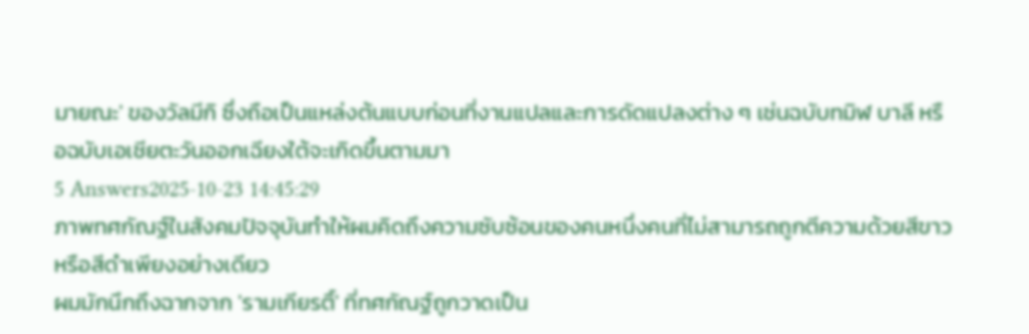มายณะ' ของวัลมีกิ ซึ่งถือเป็นแหล่งต้นแบบก่อนที่งานแปลและการดัดแปลงต่าง ๆ เช่นฉบับทมิฬ บาลี หรือฉบับเอเชียตะวันออกเฉียงใต้จะเกิดขึ้นตามมา
5 Answers2025-10-23 14:45:29
ภาพทศกัณฐ์ในสังคมปัจจุบันทำให้ผมคิดถึงความซับซ้อนของคนหนึ่งคนที่ไม่สามารถถูกตีความด้วยสีขาวหรือสีดำเพียงอย่างเดียว
ผมมักนึกถึงฉากจาก 'รามเกียรติ์' ที่ทศกัณฐ์ถูกวาดเป็น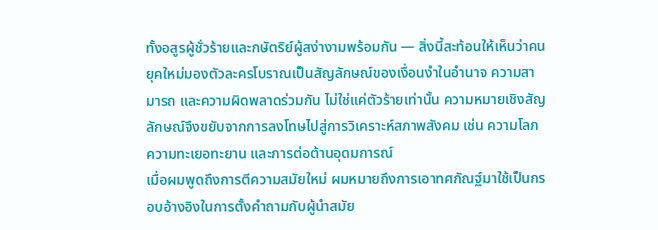ทั้งอสูรผู้ชั่วร้ายและกษัตริย์ผู้สง่างามพร้อมกัน — สิ่งนี้สะท้อนให้เห็นว่าคนยุคใหม่มองตัวละครโบราณเป็นสัญลักษณ์ของเงื่อนงำในอำนาจ ความสามารถ และความผิดพลาดร่วมกัน ไม่ใช่แค่ตัวร้ายเท่านั้น ความหมายเชิงสัญลักษณ์จึงขยับจากการลงโทษไปสู่การวิเคราะห์สภาพสังคม เช่น ความโลภ ความทะเยอทะยาน และการต่อต้านอุดมการณ์
เมื่อผมพูดถึงการตีความสมัยใหม่ ผมหมายถึงการเอาทศกัณฐ์มาใช้เป็นกรอบอ้างอิงในการตั้งคำถามกับผู้นำสมัย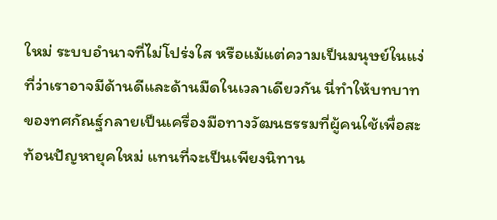ใหม่ ระบบอำนาจที่ไม่โปร่งใส หรือแม้แต่ความเป็นมนุษย์ในแง่ที่ว่าเราอาจมีด้านดีและด้านมืดในเวลาเดียวกัน นี่ทำให้บทบาทของทศกัณฐ์กลายเป็นเครื่องมือทางวัฒนธรรมที่ผู้คนใช้เพื่อสะท้อนปัญหายุคใหม่ แทนที่จะเป็นเพียงนิทาน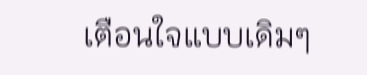เตือนใจแบบเดิมๆ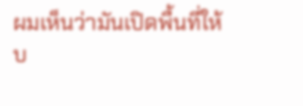ผมเห็นว่ามันเปิดพื้นที่ให้บ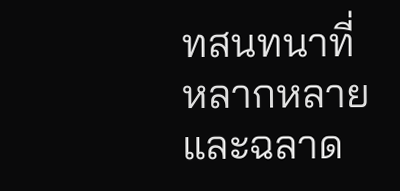ทสนทนาที่หลากหลายและฉลาด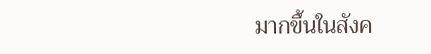มากขึ้นในสังค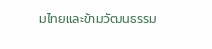มไทยและข้ามวัฒนธรรม